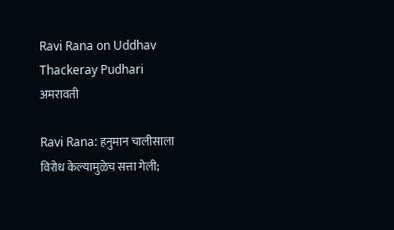Ravi Rana on Uddhav Thackeray Pudhari
अमरावती

Ravi Rana: हनुमान चालीसाला विरोध केल्यामुळेच सत्ता गेली;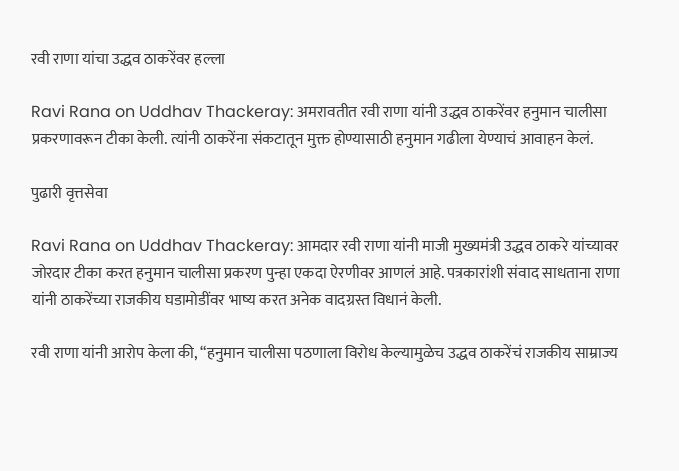रवी राणा यांचा उद्धव ठाकरेंवर हल्ला

Ravi Rana on Uddhav Thackeray: अमरावतीत रवी राणा यांनी उद्धव ठाकरेंवर हनुमान चालीसा प्रकरणावरून टीका केली. त्यांनी ठाकरेंना संकटातून मुक्त होण्यासाठी हनुमान गढीला येण्याचं आवाहन केलं.

पुढारी वृत्तसेवा

Ravi Rana on Uddhav Thackeray: आमदार रवी राणा यांनी माजी मुख्यमंत्री उद्धव ठाकरे यांच्यावर जोरदार टीका करत हनुमान चालीसा प्रकरण पुन्हा एकदा ऐरणीवर आणलं आहे. पत्रकारांशी संवाद साधताना राणा यांनी ठाकरेंच्या राजकीय घडामोडींवर भाष्य करत अनेक वादग्रस्त विधानं केली.

रवी राणा यांनी आरोप केला की, “हनुमान चालीसा पठणाला विरोध केल्यामुळेच उद्धव ठाकरेंचं राजकीय साम्राज्य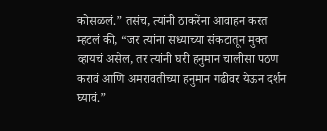कोसळलं.” तसंच, त्यांनी ठाकरेंना आवाहन करत म्हटलं की, “जर त्यांना सध्याच्या संकटातून मुक्त व्हायचं असेल, तर त्यांनी घरी हनुमान चालीसा पठण करावं आणि अमरावतीच्या हनुमान गढीवर येऊन दर्शन घ्यावं.”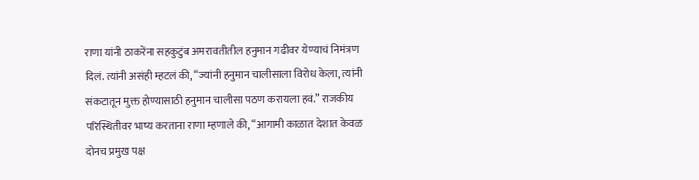राणा यांनी ठाकरेंना सहकुटुंब अमरावतीतील हनुमान गढीवर येण्याचं निमंत्रण दिलं. त्यांनी असंही म्हटलं की, “ज्यांनी हनुमान चालीसाला विरोध केला, त्यांनी संकटातून मुक्त होण्यासाठी हनुमान चालीसा पठण करायला हवं.” राजकीय परिस्थितीवर भाष्य करताना राणा म्हणाले की, “आगामी काळात देशात केवळ दोनच प्रमुख पक्ष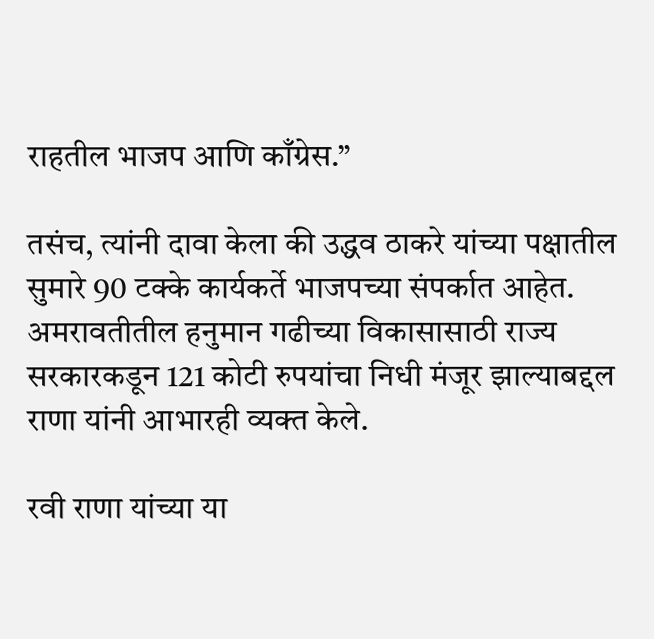राहतील भाजप आणि काँग्रेस.”

तसंच, त्यांनी दावा केला की उद्धव ठाकरे यांच्या पक्षातील सुमारे 90 टक्के कार्यकर्ते भाजपच्या संपर्कात आहेत. अमरावतीतील हनुमान गढीच्या विकासासाठी राज्य सरकारकडून 121 कोटी रुपयांचा निधी मंजूर झाल्याबद्दल राणा यांनी आभारही व्यक्त केले.

रवी राणा यांच्या या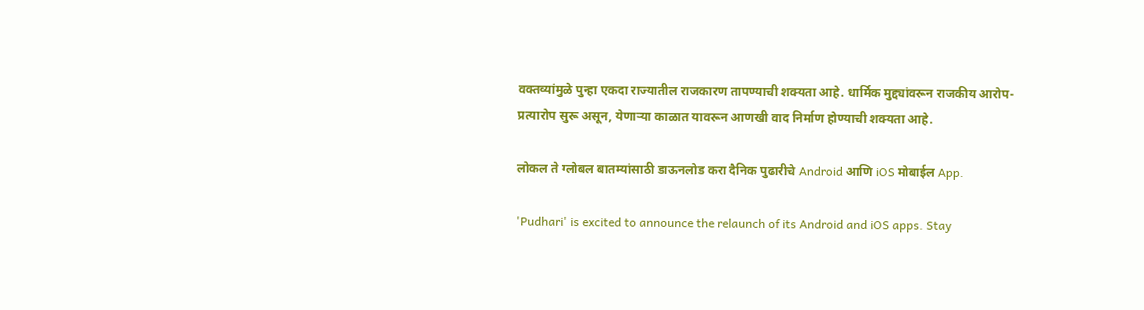वक्तव्यांमुळे पुन्हा एकदा राज्यातील राजकारण तापण्याची शक्यता आहे. धार्मिक मुद्द्यांवरून राजकीय आरोप-प्रत्यारोप सुरू असून, येणाऱ्या काळात यावरून आणखी वाद निर्माण होण्याची शक्यता आहे.

लोकल ते ग्लोबल बातम्यांसाठी डाऊनलोड करा दैनिक पुढारीचे Android आणि iOS मोबाईल App.

'Pudhari' is excited to announce the relaunch of its Android and iOS apps. Stay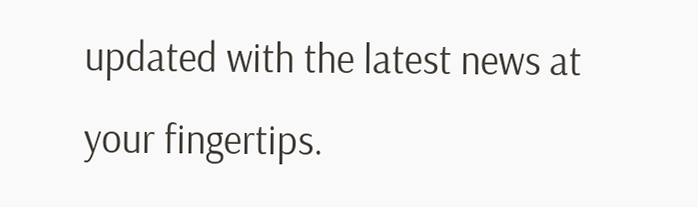updated with the latest news at your fingertips.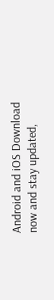Android and iOS Download now and stay updated,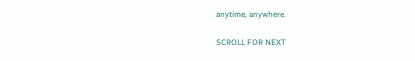anytime, anywhere.

SCROLL FOR NEXT